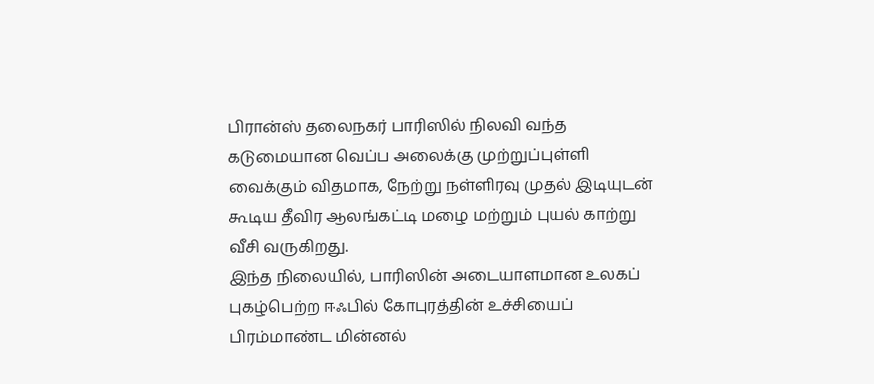பிரான்ஸ் தலைநகர் பாரிஸில் நிலவி வந்த கடுமையான வெப்ப அலைக்கு முற்றுப்புள்ளி வைக்கும் விதமாக, நேற்று நள்ளிரவு முதல் இடியுடன் கூடிய தீவிர ஆலங்கட்டி மழை மற்றும் புயல் காற்று வீசி வருகிறது.
இந்த நிலையில், பாரிஸின் அடையாளமான உலகப் புகழ்பெற்ற ஈஃபில் கோபுரத்தின் உச்சியைப் பிரம்மாண்ட மின்னல்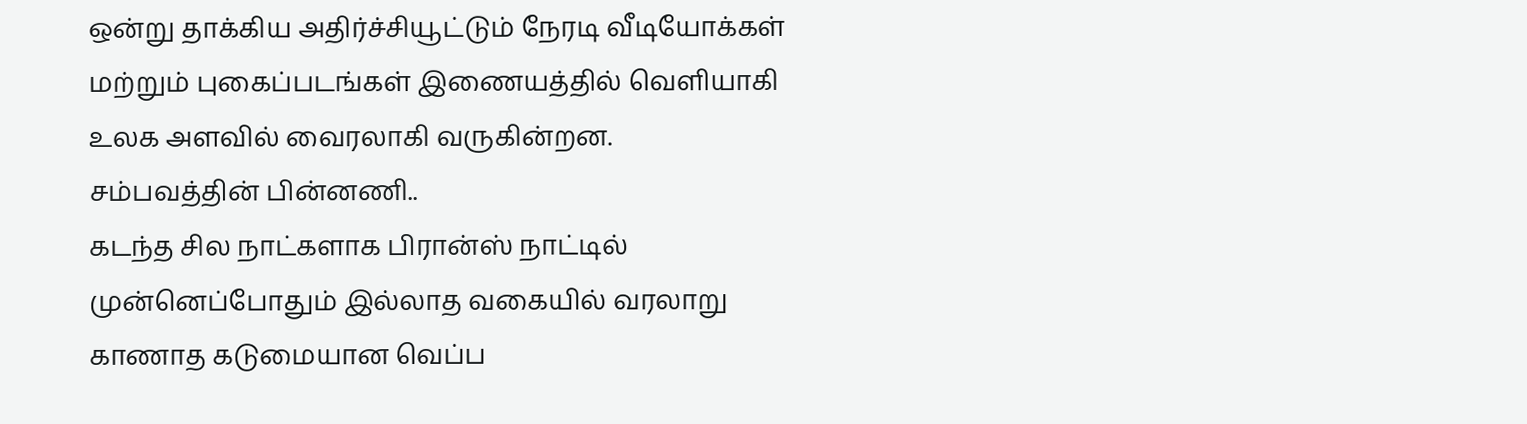ஒன்று தாக்கிய அதிர்ச்சியூட்டும் நேரடி வீடியோக்கள் மற்றும் புகைப்படங்கள் இணையத்தில் வெளியாகி உலக அளவில் வைரலாகி வருகின்றன.
சம்பவத்தின் பின்னணி..
கடந்த சில நாட்களாக பிரான்ஸ் நாட்டில் முன்னெப்போதும் இல்லாத வகையில் வரலாறு காணாத கடுமையான வெப்ப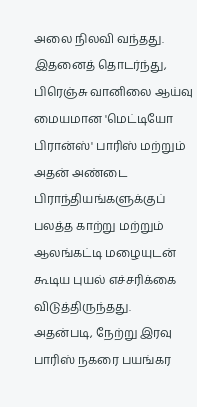அலை நிலவி வந்தது. இதனைத் தொடர்ந்து, பிரெஞ்சு வானிலை ஆய்வு மையமான 'மெட்டியோ பிரான்ஸ்' பாரிஸ் மற்றும் அதன் அண்டை பிராந்தியங்களுக்குப் பலத்த காற்று மற்றும் ஆலங்கட்டி மழையுடன் கூடிய புயல் எச்சரிக்கை விடுத்திருந்தது.
அதன்படி, நேற்று இரவு பாரிஸ் நகரை பயங்கர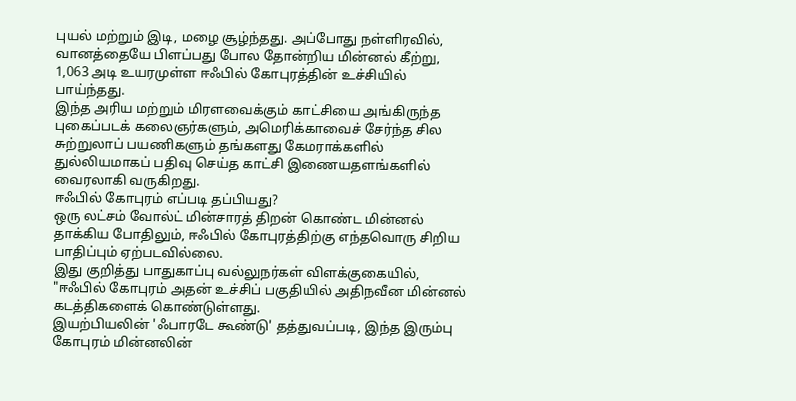புயல் மற்றும் இடி, மழை சூழ்ந்தது. அப்போது நள்ளிரவில், வானத்தையே பிளப்பது போல தோன்றிய மின்னல் கீற்று, 1,063 அடி உயரமுள்ள ஈஃபில் கோபுரத்தின் உச்சியில் பாய்ந்தது.
இந்த அரிய மற்றும் மிரளவைக்கும் காட்சியை அங்கிருந்த புகைப்படக் கலைஞர்களும், அமெரிக்காவைச் சேர்ந்த சில சுற்றுலாப் பயணிகளும் தங்களது கேமராக்களில் துல்லியமாகப் பதிவு செய்த காட்சி இணையதளங்களில் வைரலாகி வருகிறது.
ஈஃபில் கோபுரம் எப்படி தப்பியது?
ஒரு லட்சம் வோல்ட் மின்சாரத் திறன் கொண்ட மின்னல் தாக்கிய போதிலும், ஈஃபில் கோபுரத்திற்கு எந்தவொரு சிறிய பாதிப்பும் ஏற்படவில்லை.
இது குறித்து பாதுகாப்பு வல்லுநர்கள் விளக்குகையில், "ஈஃபில் கோபுரம் அதன் உச்சிப் பகுதியில் அதிநவீன மின்னல் கடத்திகளைக் கொண்டுள்ளது.
இயற்பியலின் 'ஃபாரடே கூண்டு' தத்துவப்படி, இந்த இரும்பு கோபுரம் மின்னலின்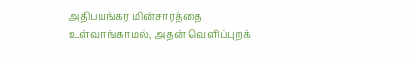அதிபயங்கர மின்சாரத்தை உள்வாங்காமல், அதன் வெளிப்புறக்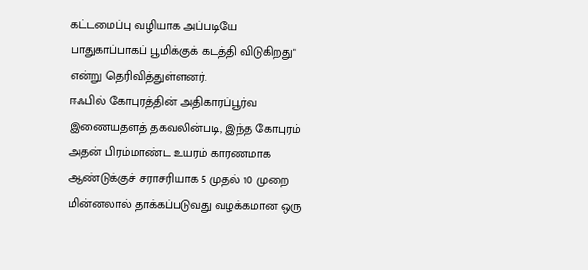கட்டமைப்பு வழியாக அப்படியே பாதுகாப்பாகப் பூமிக்குக் கடத்தி விடுகிறது" என்று தெரிவித்துள்ளனர்.
ஈஃபில் கோபுரத்தின் அதிகாரப்பூர்வ இணையதளத் தகவலின்படி, இந்த கோபுரம் அதன் பிரம்மாண்ட உயரம் காரணமாக ஆண்டுக்குச் சராசரியாக 5 முதல் 10 முறை மின்னலால் தாக்கப்படுவது வழக்கமான ஒரு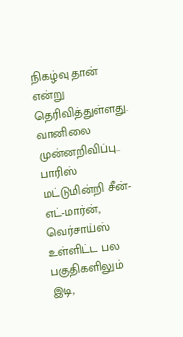நிகழ்வு தான் என்று தெரிவித்துள்ளது.
வானிலை முன்னறிவிப்பு..
பாரிஸ் மட்டுமின்றி சீன்-எட்-மார்ன், வெர்சாய்ஸ் உள்ளிட்ட பல பகுதிகளிலும் இடி,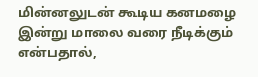மின்னலுடன் கூடிய கனமழை இன்று மாலை வரை நீடிக்கும் என்பதால்,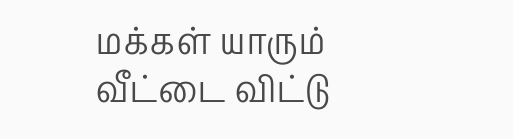மக்கள் யாரும் வீட்டை விட்டு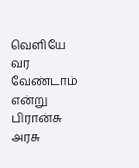வெளியே வர வேண்டாம் என்று பிரான்சு அரசு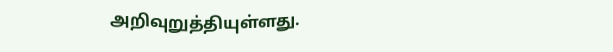அறிவுறுத்தியுள்ளது.